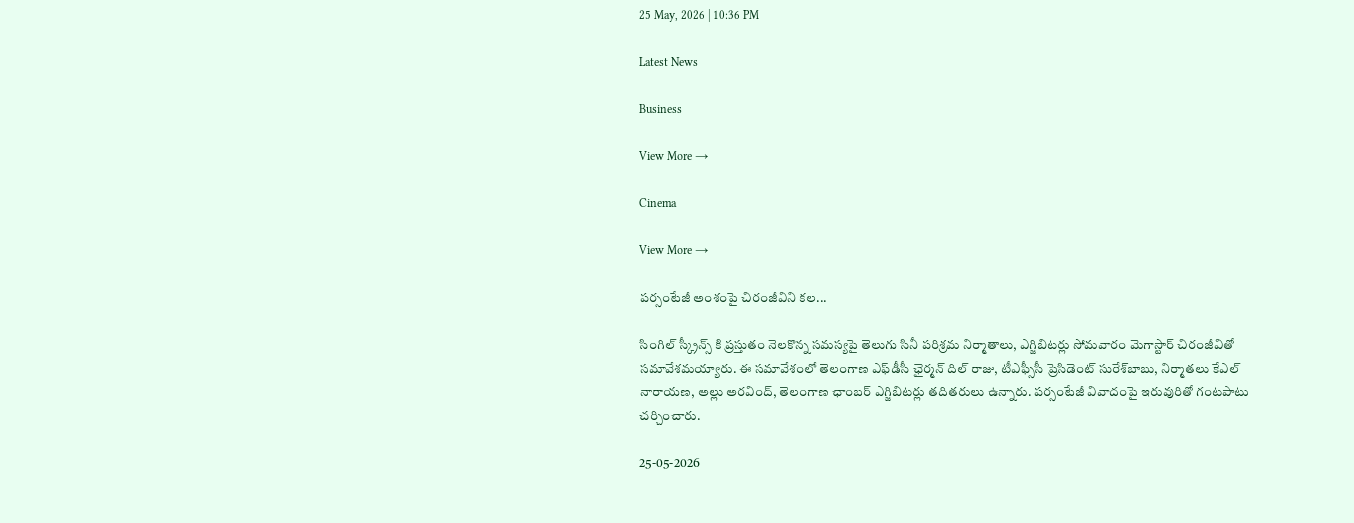25 May, 2026 | 10:36 PM

Latest News

Business

View More →

Cinema

View More →

పర్సంటేజీ అంశంపై చిరంజీవిని కల...

సింగిల్ స్క్రీన్స్ కి ప్రస్తుతం నెలకొన్న సమస్యపై తెలుగు సినీ పరిశ్రమ నిర్మాతాలు, ఎగ్జిబిటర్లు సోమవారం మెగాస్టార్ చిరంజీవితో సమావేశమయ్యారు. ఈ సమావేశంలో తెలంగాణ ఎఫ్‌డీసీ ఛైర్మన్‌ దిల్‌ రాజు, టీఎఫ్సీసీ ప్రెసిడెంట్ సురేశ్‌బాబు, నిర్మాతలు కేఎల్‌ నారాయణ, అల్లు అరవింద్‌, తెలంగాణ ఛాంబర్‌ ఎగ్జిబిటర్లు తదితరులు ఉన్నారు. పర్సంటేజీ వివాదంపై ఇరువురితో గంటపాటు చర్చించారు.

25-05-2026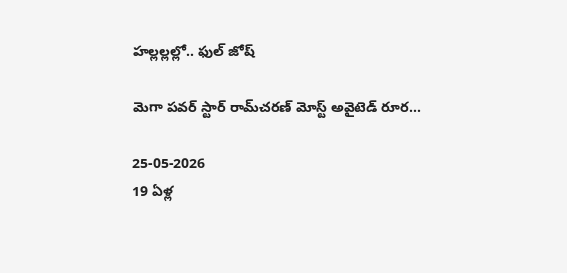హల్లల్లల్లో.. ఫుల్ జోష్

మెగా పవర్ స్టార్ రామ్‌చరణ్ మోస్ట్ అవైటెడ్ రూర...

25-05-2026
19 ఏళ్ల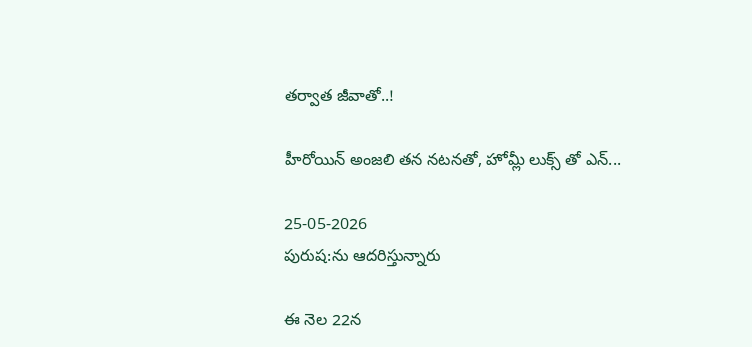తర్వాత జీవాతో..!

హీరోయిన్ అంజలి తన నటనతో, హోమ్లీ లుక్స్ తో ఎన్...

25-05-2026
పురుష:ను ఆదరిస్తున్నారు

ఈ నెల 22న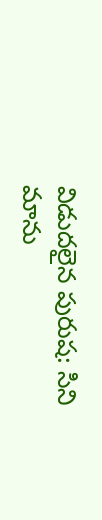విడుదలైన పురుష: సిని మాను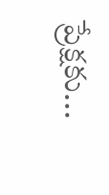ప్రేక్షకు...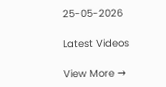25-05-2026

Latest Videos

View More →